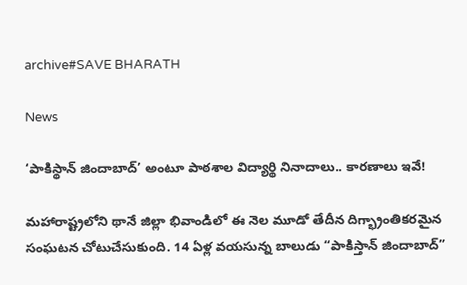archive#SAVE BHARATH

News

‘పాకిస్థాన్‌ జిందాబాద్‌’ అంటూ పాఠశాల విద్యార్థి నినాదాలు.. కారణాలు ఇవే!

మహారాష్ట్రలోని థానే జిల్లా భివాండిలో ఈ నెల మూడో తేదీన దిగ్భ్రాంతికరమైన సంఘటన చోటుచేసుకుంది. 14 ఏళ్ల వయసున్న బాలుడు “పాకిస్తాన్ జిందాబాద్”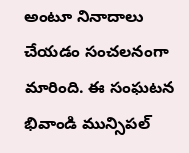అంటూ నినాదాలు చేయడం సంచలనంగా మారింది. ఈ సంఘటన భివాండి మున్సిపల్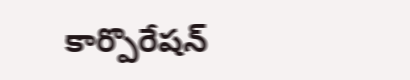కార్పొరేషన్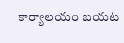కార్యాలయం బయట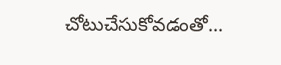చోటుచేసుకోవడంతో...